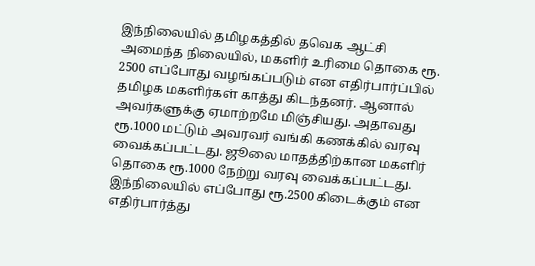இந்நிலையில் தமிழகத்தில் தவெக ஆட்சி அமைந்த நிலையில், மகளிர் உரிமை தொகை ரூ. 2500 எப்போது வழங்கப்படும் என எதிர்பார்ப்பில் தமிழக மகளிர்கள் காத்து கிடந்தனர். ஆனால் அவர்களுக்கு ஏமாற்றமே மிஞ்சியது. அதாவது ரூ.1000 மட்டும் அவரவர் வங்கி கணக்கில் வரவு வைக்கப்பட்டது. ஜூலை மாதத்திற்கான மகளிர் தொகை ரூ.1000 நேற்று வரவு வைக்கப்பட்டது. இந்நிலையில் எப்போது ரூ.2500 கிடைக்கும் என எதிர்பார்த்து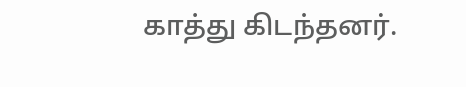காத்து கிடந்தனர்.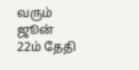வரும் ஜூன் 22ம் தேதி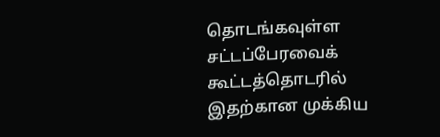தொடங்கவுள்ள சட்டப்பேரவைக் கூட்டத்தொடரில் இதற்கான முக்கிய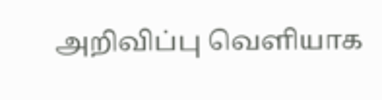அறிவிப்பு வெளியாக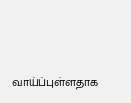வாய்ப்புள்ளதாக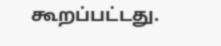கூறப்பட்டது.